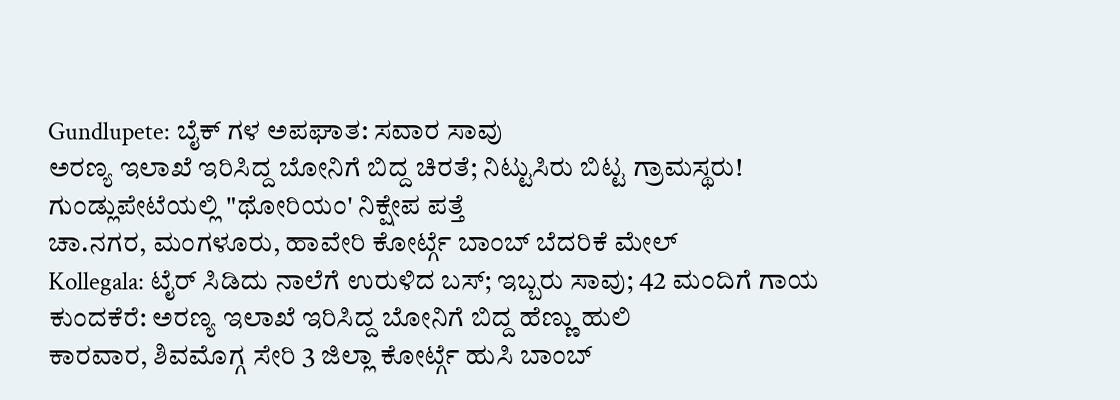Gundlupete: ಬೈಕ್ ಗಳ ಅಪಘಾತ: ಸವಾರ ಸಾವು
ಅರಣ್ಯ ಇಲಾಖೆ ಇರಿಸಿದ್ದ ಬೋನಿಗೆ ಬಿದ್ದ ಚಿರತೆ; ನಿಟ್ಟುಸಿರು ಬಿಟ್ಟ ಗ್ರಾಮಸ್ಥರು!
ಗುಂಡ್ಲುಪೇಟೆಯಲ್ಲಿ "ಥೋರಿಯಂ' ನಿಕ್ಷೇಪ ಪತ್ತೆ
ಚಾ.ನಗರ, ಮಂಗಳೂರು, ಹಾವೇರಿ ಕೋರ್ಟ್ಗೆ ಬಾಂಬ್ ಬೆದರಿಕೆ ಮೇಲ್
Kollegala: ಟೈರ್ ಸಿಡಿದು ನಾಲೆಗೆ ಉರುಳಿದ ಬಸ್; ಇಬ್ಬರು ಸಾವು; 42 ಮಂದಿಗೆ ಗಾಯ
ಕುಂದಕೆರೆ: ಅರಣ್ಯ ಇಲಾಖೆ ಇರಿಸಿದ್ದ ಬೋನಿಗೆ ಬಿದ್ದ ಹೆಣ್ಣು ಹುಲಿ
ಕಾರವಾರ, ಶಿವಮೊಗ್ಗ ಸೇರಿ 3 ಜಿಲ್ಲಾ ಕೋರ್ಟ್ಗೆ ಹುಸಿ ಬಾಂಬ್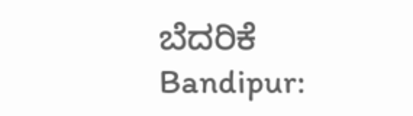ಬೆದರಿಕೆ
Bandipur: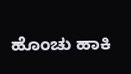ಹೊಂಚು ಹಾಕಿ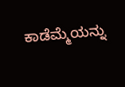ಕಾಡೆಮ್ಮೆಯನ್ನು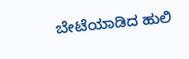ಬೇಟೆಯಾಡಿದ ಹುಲಿ